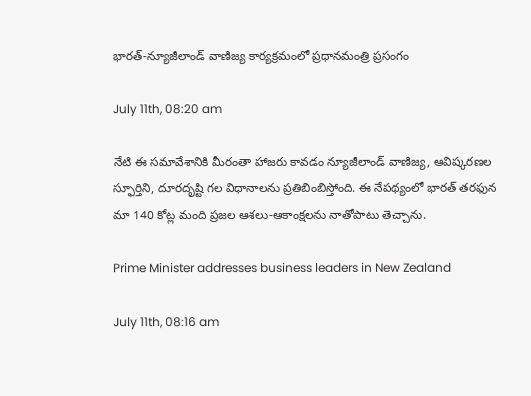భారత్-న్యూజీలాండ్ వాణిజ్య కార్యక్రమంలో ప్రధానమంత్రి ప్రసంగం

July 11th, 08:20 am

నేటి ఈ సమావేశానికి మీరంతా హాజరు కావడం న్యూజీలాండ్‌ వాణిజ్య, ఆవిష్కరణల స్ఫూర్తిని, దూరదృష్టి గల విధానాలను ప్రతిబింబిస్తోంది. ఈ నేపథ్యంలో భారత్‌ తరఫున మా 140 కోట్ల మంది ప్రజల ఆశలు-ఆకాంక్షలను నాతోపాటు తెచ్చాను.

Prime Minister addresses business leaders in New Zealand

July 11th, 08:16 am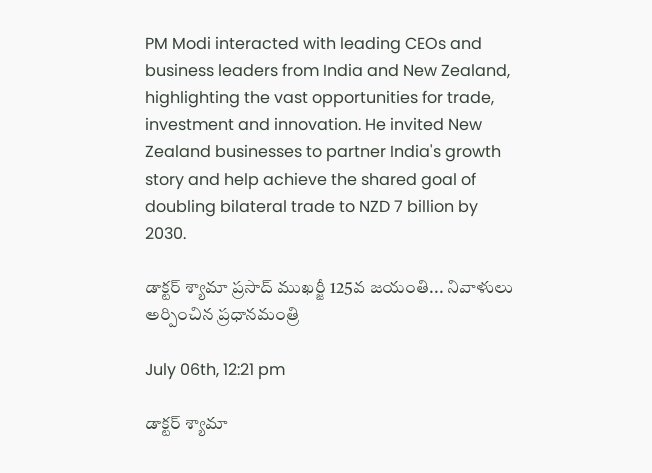PM Modi interacted with leading CEOs and business leaders from India and New Zealand, highlighting the vast opportunities for trade, investment and innovation. He invited New Zealand businesses to partner India's growth story and help achieve the shared goal of doubling bilateral trade to NZD 7 billion by 2030.

డాక్టర్ శ్యామా ప్రసాద్ ముఖర్జీ 125వ జయంతి... నివాళులు అర్పించిన ప్రధానమంత్రి

July 06th, 12:21 pm

డాక్టర్ శ్యామా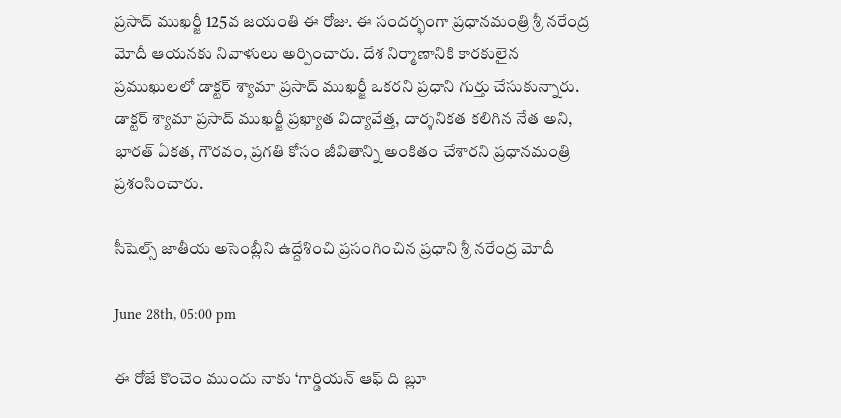ప్రసాద్ ముఖర్జీ 125వ జయంతి ఈ రోజు. ఈ సందర్భంగా ప్రధానమంత్రి శ్రీ నరేంద్ర మోదీ ఆయనకు నివాళులు అర్పించారు. దేశ నిర్మాణానికి కారకులైన ప్రముఖులలో డాక్టర్ శ్యామా ప్రసాద్ ముఖర్జీ ఒకరని ప్రధాని గుర్తు చేసుకున్నారు. డాక్టర్ శ్యామా ప్రసాద్ ముఖర్జీ ప్రఖ్యాత విద్యావేత్త, దార్శనికత కలిగిన నేత అని, భారత్ ఏకత, గౌరవం, ప్రగతి కోసం జీవితాన్ని అంకితం చేశారని ప్రధానమంత్రి ప్రశంసించారు.

సీషెల్స్ జాతీయ అసెంబ్లీని ఉద్దేశించి ప్రసంగించిన ప్రధాని శ్రీ నరేంద్ర మోదీ

June 28th, 05:00 pm

ఈ రోజే కొంచెం ముందు నాకు ‘గార్డియన్ ఆఫ్ ది బ్లూ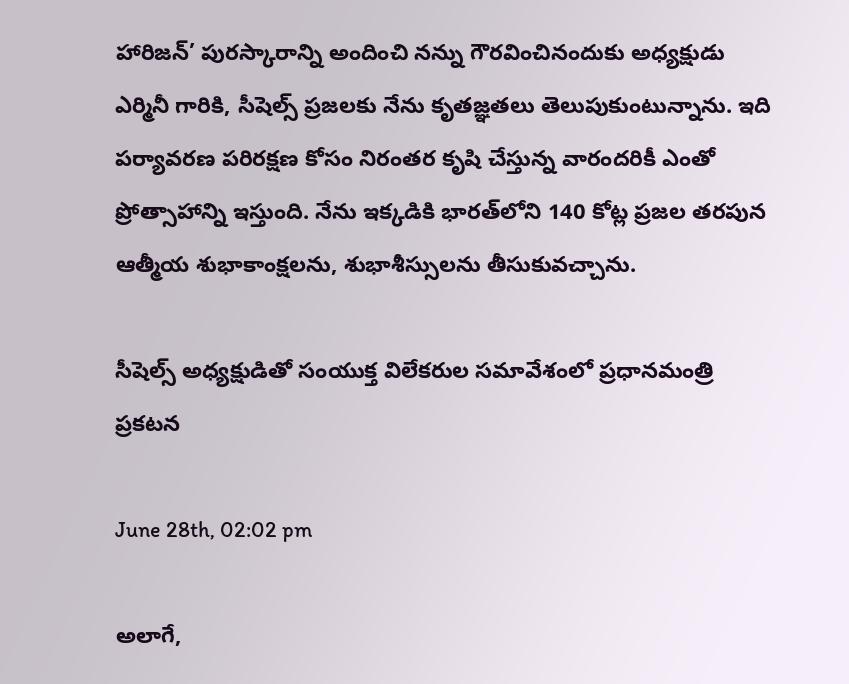హారిజన్’ పురస్కారాన్ని అందించి నన్ను గౌరవించినందుకు అధ్యక్షుడు ఎర్మినీ గారికి, సీషెల్స్ ప్రజలకు నేను కృతజ్ఞతలు తెలుపుకుంటున్నాను. ఇది పర్యావరణ పరిరక్షణ కోసం నిరంతర కృషి చేస్తున్న వారందరికీ ఎంతో ప్రోత్సాహాన్ని ఇస్తుంది. నేను ఇక్కడికి భారత్‌లోని 140 కోట్ల ప్రజల తరపున ఆత్మీయ శుభాకాంక్షలను, శుభాశీస్సులను తీసుకువచ్చాను.

సీషెల్స్‌ అధ్యక్షుడితో సంయుక్త విలేకరుల సమావేశంలో ప్రధానమంత్రి ప్రకటన

June 28th, 02:02 pm

అలాగే,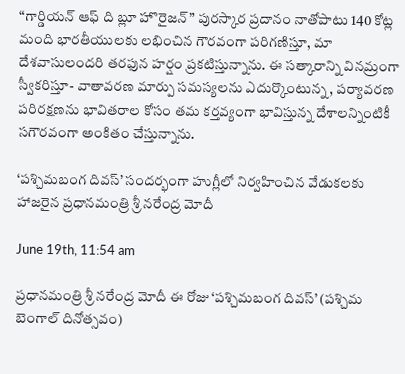“గార్డియన్ ఆఫ్ ది బ్లూ హొరైజన్” పురస్కార ప్రదానం నాతోపాటు 140 కోట్ల మంది భారతీయులకు లభించిన గౌరవంగా పరిగణిస్తూ, మా దేశవాసులందరి తరఫున హర్షం ప్రకటిస్తున్నాను. ఈ సత్కారాన్ని వినమ్రంగా స్వీకరిస్తూ- వాతావరణ మార్పు సమస్యలను ఎదుర్కొంటున్న, పర్యావరణ పరిరక్షణను భావితరాల కోసం తమ కర్తవ్యంగా భావిస్తున్న దేశాలన్నింటికీ సగౌరవంగా అంకితం చేస్తున్నాను.

‘పశ్చిమబంగ దివస్’ సందర్భంగా హుగ్లీలో నిర్వహించిన వేడుకలకు హాజరైన ప్రధానమంత్రి శ్రీ నరేంద్ర మోదీ

June 19th, 11:54 am

ప్రధానమంత్రి శ్రీ నరేంద్ర మోదీ ఈ రోజు ‘పశ్చిమబంగ దివస్’ (పశ్చిమ బెంగాల్ దినోత్సవం)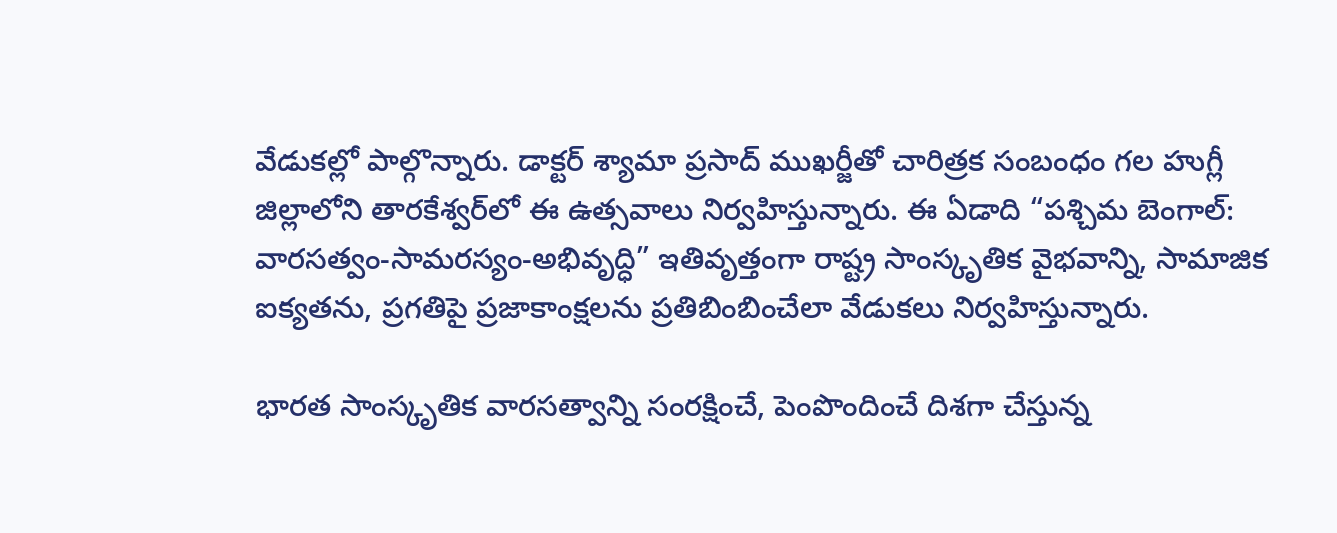వేడుకల్లో పాల్గొన్నారు. డాక్టర్ శ్యామా ప్రసాద్ ముఖర్జీతో చారిత్రక సంబంధం గల హుగ్లీ జిల్లాలోని తారకేశ్వర్‌లో ఈ ఉత్సవాలు నిర్వహిస్తున్నారు. ఈ ఏడాది “పశ్చిమ బెంగాల్: వారసత్వం-సామరస్యం-అభివృద్ధి” ఇతివృత్తంగా రాష్ట్ర సాంస్కృతిక వైభవాన్ని, సామాజిక ఐక్యతను, ప్రగతిపై ప్రజాకాంక్షలను ప్రతిబింబించేలా వేడుకలు నిర్వహిస్తున్నారు.

భారత సాంస్కృతిక వారసత్వాన్ని సంరక్షించే, పెంపొందించే దిశగా చేస్తున్న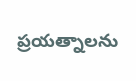ప్రయత్నాలను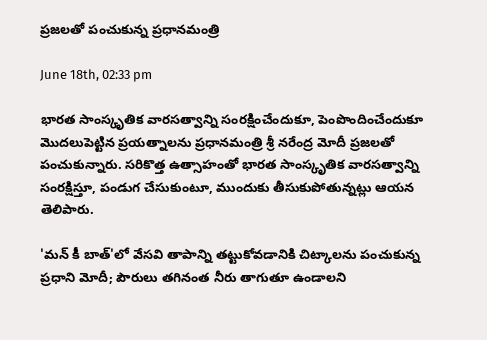ప్రజలతో పంచుకున్న ప్రధానమంత్రి

June 18th, 02:33 pm

భారత సాంస్కృతిక వారసత్వాన్ని సంరక్షించేందుకూ, పెంపొందించేందుకూ మొదలుపెట్టిన ప్రయత్నాలను ప్రధానమంత్రి శ్రీ నరేంద్ర మోదీ ప్రజలతో పంచుకున్నారు. సరికొత్త ఉత్సాహంతో భారత సాంస్కృతిక వారసత్వాన్ని సంరక్షిస్తూ, పండుగ చేసుకుంటూ, ముందుకు తీసుకుపోతున్నట్లు ఆయన తెలిపారు.

'మన్ కీ బాత్'లో వేసవి తాపాన్ని తట్టుకోవడానికి చిట్కాలను పంచుకున్న ప్రధాని మోదీ; పౌరులు తగినంత నీరు తాగుతూ ఉండాలని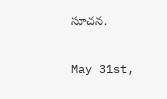సూచన.

May 31st,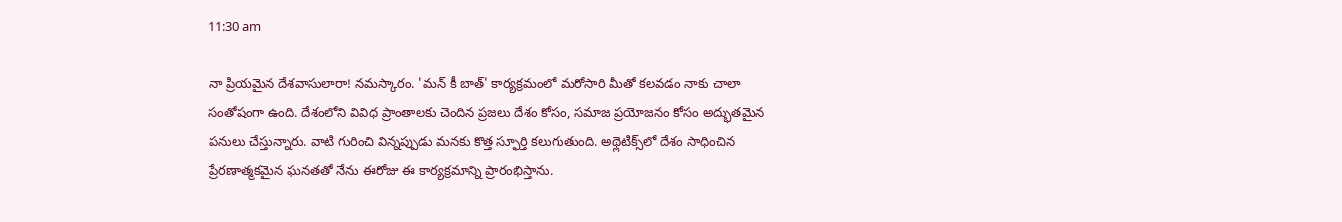11:30 am

నా ప్రియమైన దేశవాసులారా! నమస్కారం. 'మన్ కీ బాత్' కార్యక్రమంలో మరోసారి మీతో కలవడం నాకు చాలా సంతోషంగా ఉంది. దేశంలోని వివిధ ప్రాంతాలకు చెందిన ప్రజలు దేశం కోసం, సమాజ ప్రయోజనం కోసం అద్భుతమైన పనులు చేస్తున్నారు. వాటి గురించి విన్నప్పుడు మనకు కొత్త స్ఫూర్తి కలుగుతుంది. అథ్లెటిక్స్‌లో దేశం సాధించిన ప్రేరణాత్మకమైన ఘనతతో నేను ఈరోజు ఈ కార్యక్రమాన్ని ప్రారంభిస్తాను.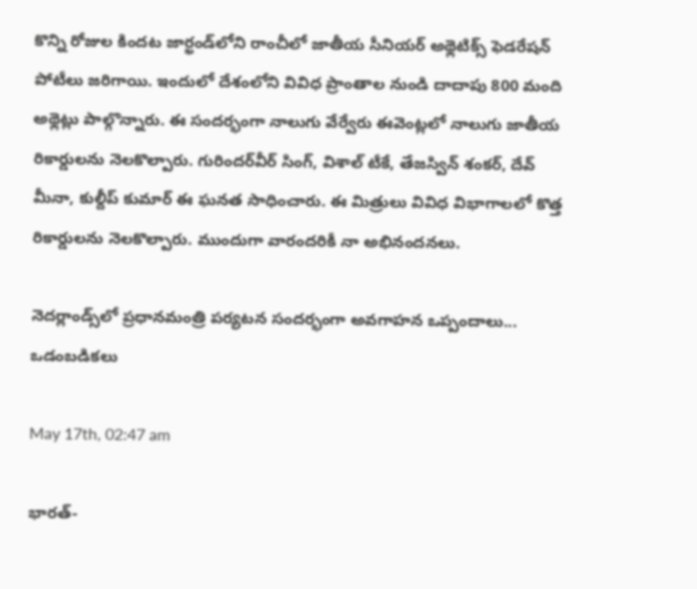కొన్ని రోజుల కిందట జార్ఖండ్‌లోని రాంచీలో జాతీయ సీనియర్ అథ్లెటిక్స్ ఫెడరేషన్ పోటీలు జరిగాయి. ఇందులో దేశంలోని వివిధ ప్రాంతాల నుండి దాదాపు 800 మంది అథ్లెట్లు పాల్గొన్నారు. ఈ సందర్భంగా నాలుగు వేర్వేరు ఈవెంట్లలో నాలుగు జాతీయ రికార్డులను నెలకొల్పారు. గురిందర్‌వీర్ సింగ్, విశాల్ టీకే, తేజస్విన్ శంకర్, దేవ్ మీనా, కుల్దీప్ కుమార్ ఈ ఘనత సాధించారు. ఈ మిత్రులు వివిధ విభాగాలలో కొత్త రికార్డులను నెలకొల్పారు. ముందుగా వారందరికీ నా అభినందనలు.

నెదర్లాండ్స్‌లో ప్రధానమంత్రి పర్యటన సందర్భంగా అవగాహన ఒప్పందాలు... ఒడంబడికలు

May 17th, 02:47 am

భారత్-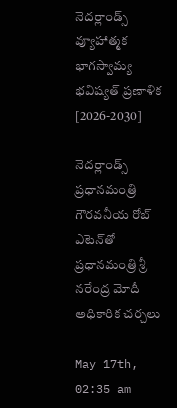నెదర్లాండ్స్ వ్యూహాత్మక భాగస్వామ్య భవిష్యత్‌ ప్రణాళిక [2026-2030]

నెదర్లాండ్స్ ప్రధానమంత్రి గౌరవనీయ రోబ్‌ ఎటెన్‌తో ప్రధానమంత్రి శ్రీ నరేంద్ర మోదీ అధికారిక చర్చలు

May 17th, 02:35 am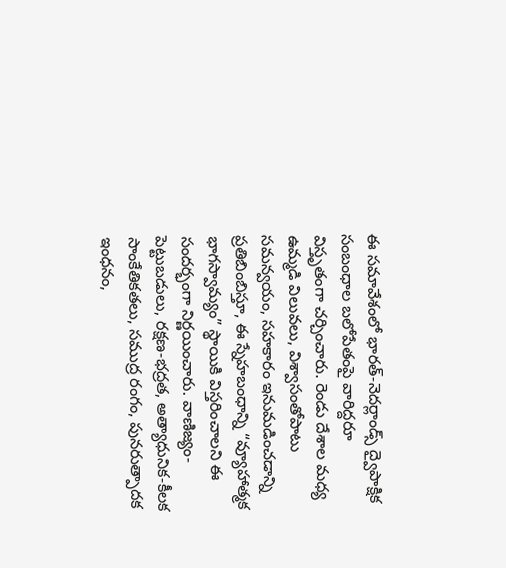ఈ సమావేశంలో భారత్-నెదర్లాండ్స్ ద్వైపాక్షిక సంబంధాల బలోపేతంపై వారిద్దరూ విస్తృతంగా చర్చించారు. రెండు దేశాల మధ్య ఉమ్మడి విలువలు, విశ్వాసంతోపాటు సమన్వయం, సహకారం ఇనుమడించడాన్ని ప్రతిబింబిస్తూ, ఈ స్నేహబంధాన్ని “వ్యూహాత్మక భాగస్వామ్యం” స్థాయికి విస్తరించాలని ఈ సందర్భంగా నిర్ణయించారు. వాణిజ్యం-పెట్టుబడులు, రక్షణ-భద్రత, అత్యాధునిక-కీలక సాంకేతికతలు, సముద్ర రంగం, పునరుత్పాదక ఇంధనం,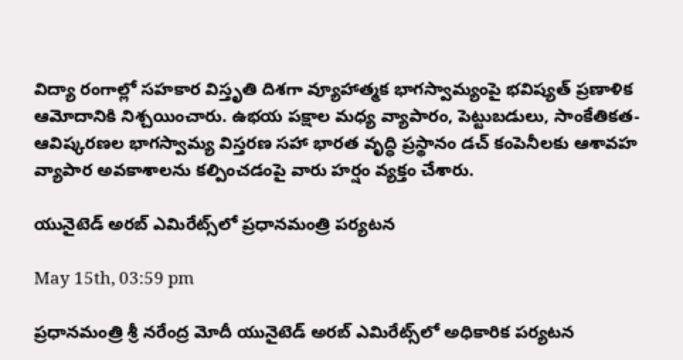విద్యా రంగాల్లో సహకార విస్తృతి దిశగా వ్యూహాత్మక భాగస్వామ్యంపై భవిష్యత్‌ ప్రణాళిక ఆమోదానికి నిశ్చయించారు. ఉభయ పక్షాల మధ్య వ్యాపారం, పెట్టుబడులు, సాంకేతికత-ఆవిష్కరణల భాగస్వామ్య విస్తరణ సహా భారత వృద్ధి ప్రస్థానం డచ్ కంపెనీలకు ఆశావహ వ్యాపార అవకాశాలను కల్పించడంపై వారు హర్షం వ్యక్తం చేశారు.

యునైటెడ్ అరబ్ ఎమిరేట్స్‌లో ప్రధానమంత్రి పర్యటన

May 15th, 03:59 pm

ప్రధానమంత్రి శ్రీ నరేంద్ర మోదీ యునైటెడ్ అరబ్ ఎమిరేట్స్‌లో అధికారిక పర్యటన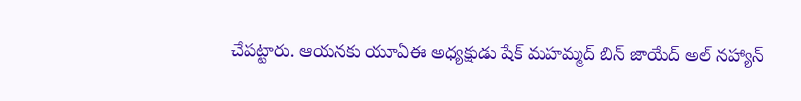చేపట్టారు. ఆయనకు యూఏఈ అధ్యక్షుడు షేక్ మహమ్మద్ బిన్ జాయేద్ అల్ నహ్యాన్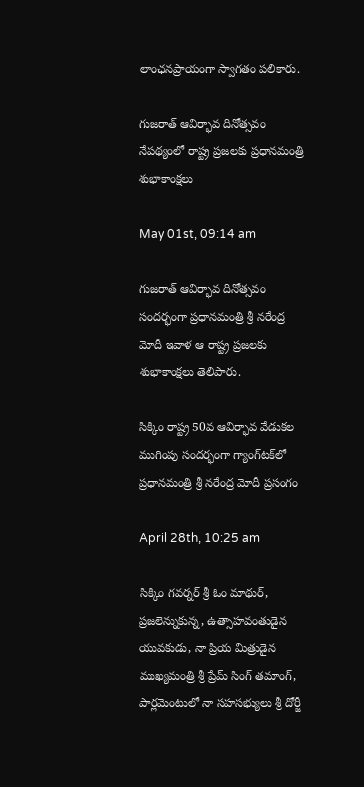లాంఛనప్రాయంగా స్వాగతం పలికారు.

గుజరాత్‌ ఆవిర్భావ దినోత్సవం నేపథ్యంలో రాష్ట్ర ప్రజలకు ప్రధానమంత్రి శుభాకాంక్షలు

May 01st, 09:14 am

గుజరాత్‌ ఆవిర్భావ దినోత్సవం సందర్భంగా ప్రధానమంత్రి శ్రీ నరేంద్ర మోదీ ఇవాళ ఆ రాష్ట్ర ప్రజలకు శుభాకాంక్షలు తెలిపారు.

సిక్కిం రాష్ట్ర 50వ ఆవిర్భావ వేడుకల ముగింపు సందర్భంగా గ్యాంగ్‌టక్‌లో ప్రధానమంత్రి శ్రీ నరేంద్ర మోదీ ప్రసంగం

April 28th, 10:25 am

సిక్కిం గవర్నర్ శ్రీ ఓం మాథుర్, ప్రజలెన్నుకున్న, ఉత్సాహవంతుడైన యువకుడు, నా ప్రియ మిత్రుడైన ముఖ్యమంత్రి శ్రీ ప్రేమ్ సింగ్ తమాంగ్, పార్లమెంటులో నా సహసభ్యులు శ్రీ దోర్జీ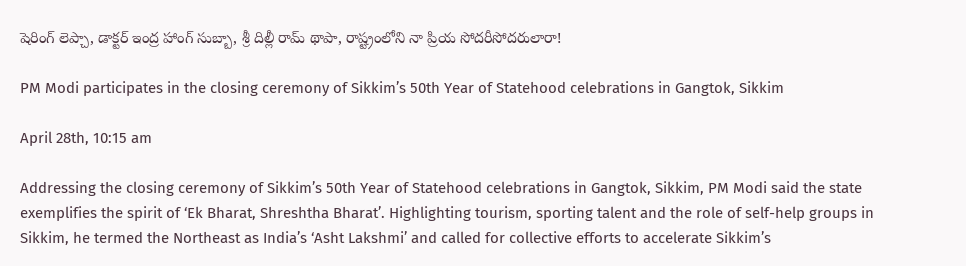షెరింగ్ లెప్చా, డాక్టర్‌ ఇంద్ర హాంగ్ సుబ్బా, శ్రీ దిల్లీ రామ్ థాపా, రాష్ట్రంలోని నా ప్రియ సోదరీసోదరులారా!

PM Modi participates in the closing ceremony of Sikkim’s 50th Year of Statehood celebrations in Gangtok, Sikkim

April 28th, 10:15 am

Addressing the closing ceremony of Sikkim’s 50th Year of Statehood celebrations in Gangtok, Sikkim, PM Modi said the state exemplifies the spirit of ‘Ek Bharat, Shreshtha Bharat’. Highlighting tourism, sporting talent and the role of self-help groups in Sikkim, he termed the Northeast as India’s ‘Asht Lakshmi’ and called for collective efforts to accelerate Sikkim’s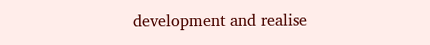development and realise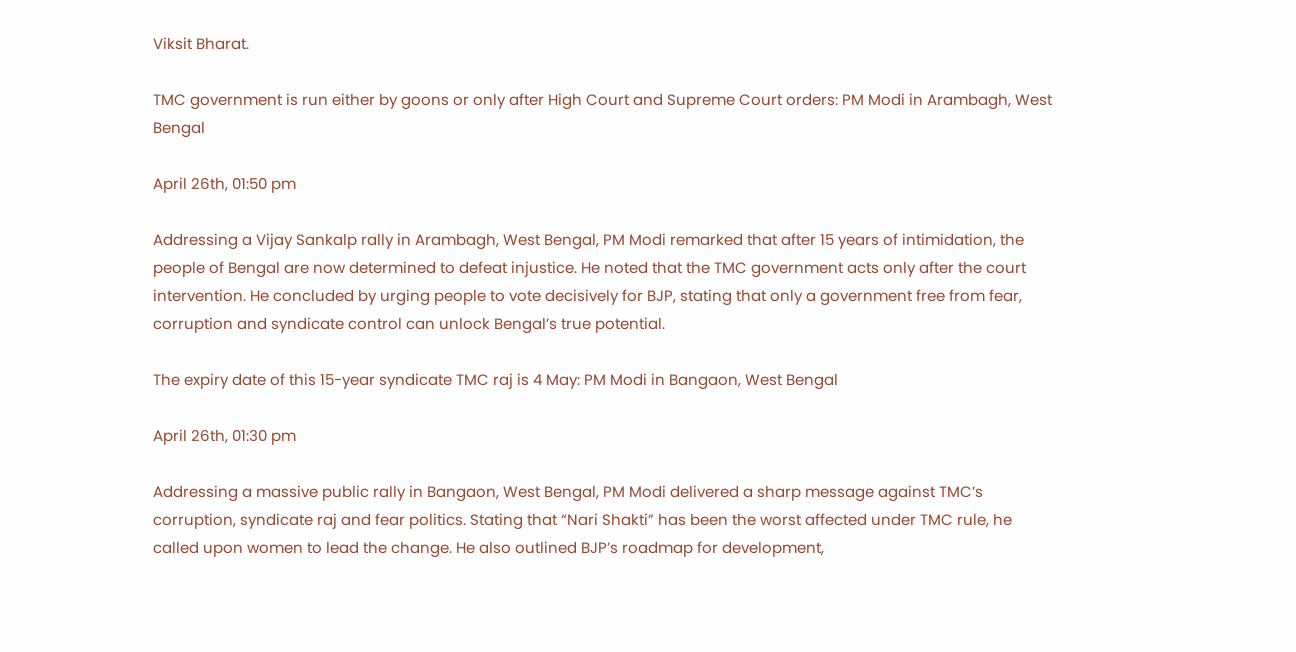Viksit Bharat.

TMC government is run either by goons or only after High Court and Supreme Court orders: PM Modi in Arambagh, West Bengal

April 26th, 01:50 pm

Addressing a Vijay Sankalp rally in Arambagh, West Bengal, PM Modi remarked that after 15 years of intimidation, the people of Bengal are now determined to defeat injustice. He noted that the TMC government acts only after the court intervention. He concluded by urging people to vote decisively for BJP, stating that only a government free from fear, corruption and syndicate control can unlock Bengal’s true potential.

The expiry date of this 15-year syndicate TMC raj is 4 May: PM Modi in Bangaon, West Bengal

April 26th, 01:30 pm

Addressing a massive public rally in Bangaon, West Bengal, PM Modi delivered a sharp message against TMC’s corruption, syndicate raj and fear politics. Stating that “Nari Shakti” has been the worst affected under TMC rule, he called upon women to lead the change. He also outlined BJP’s roadmap for development,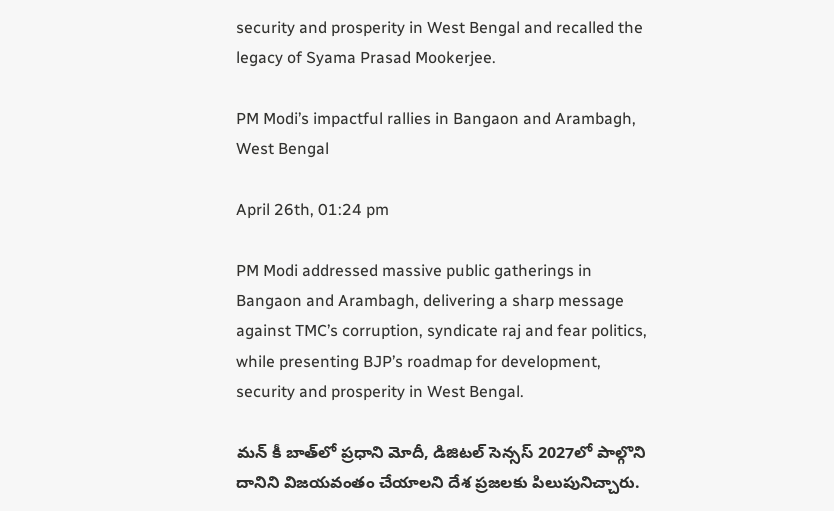security and prosperity in West Bengal and recalled the legacy of Syama Prasad Mookerjee.

PM Modi’s impactful rallies in Bangaon and Arambagh, West Bengal

April 26th, 01:24 pm

PM Modi addressed massive public gatherings in Bangaon and Arambagh, delivering a sharp message against TMC’s corruption, syndicate raj and fear politics, while presenting BJP’s roadmap for development, security and prosperity in West Bengal.

మన్ కీ బాత్‌లో ప్రధాని మోదీ, డిజిటల్ సెన్సస్ 2027లో పాల్గొని దానిని విజయవంతం చేయాలని దేశ ప్రజలకు పిలుపునిచ్చారు.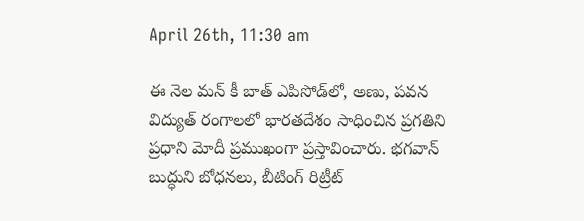April 26th, 11:30 am

ఈ నెల మన్ కీ బాత్ ఎపిసోడ్‌లో, అణు, పవన విద్యుత్ రంగాలలో భారతదేశం సాధించిన ప్రగతిని ప్రధాని మోదీ ప్రముఖంగా ప్రస్తావించారు. భగవాన్ బుద్ధుని బోధనలు, బీటింగ్ రిట్రీట్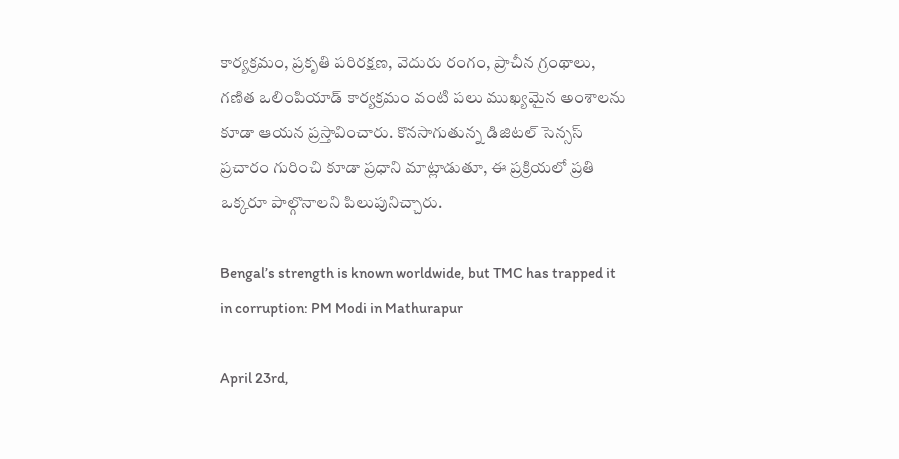కార్యక్రమం, ప్రకృతి పరిరక్షణ, వెదురు రంగం, ప్రాచీన గ్రంథాలు, గణిత ఒలింపియాడ్ కార్యక్రమం వంటి పలు ముఖ్యమైన అంశాలను కూడా ఆయన ప్రస్తావించారు. కొనసాగుతున్న డిజిటల్ సెన్సస్ ప్రచారం గురించి కూడా ప్రధాని మాట్లాడుతూ, ఈ ప్రక్రియలో ప్రతి ఒక్కరూ పాల్గొనాలని పిలుపునిచ్చారు.

Bengal’s strength is known worldwide, but TMC has trapped it in corruption: PM Modi in Mathurapur

April 23rd,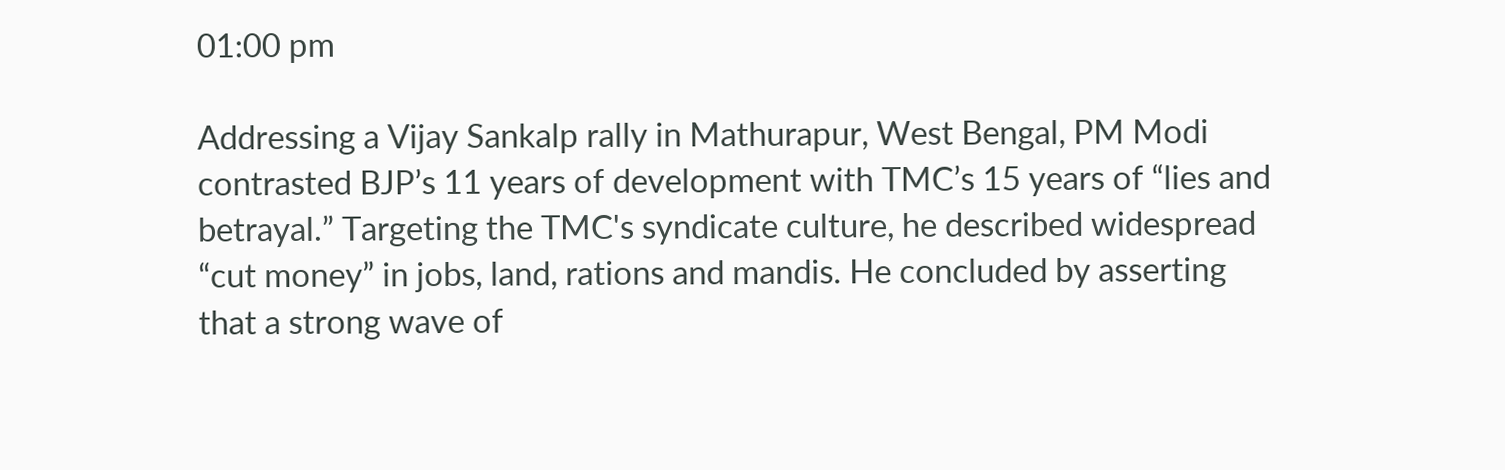01:00 pm

Addressing a Vijay Sankalp rally in Mathurapur, West Bengal, PM Modi contrasted BJP’s 11 years of development with TMC’s 15 years of “lies and betrayal.” Targeting the TMC's syndicate culture, he described widespread “cut money” in jobs, land, rations and mandis. He concluded by asserting that a strong wave of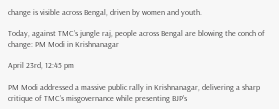change is visible across Bengal, driven by women and youth.

Today, against TMC’s jungle raj, people across Bengal are blowing the conch of change: PM Modi in Krishnanagar

April 23rd, 12:45 pm

PM Modi addressed a massive public rally in Krishnanagar, delivering a sharp critique of TMC’s misgovernance while presenting BJP’s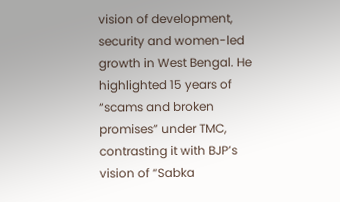vision of development, security and women-led growth in West Bengal. He highlighted 15 years of “scams and broken promises” under TMC, contrasting it with BJP’s vision of “Sabka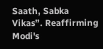Saath, Sabka Vikas”. Reaffirming Modi's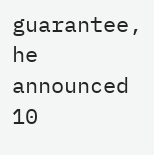guarantee, he announced 10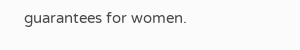guarantees for women.